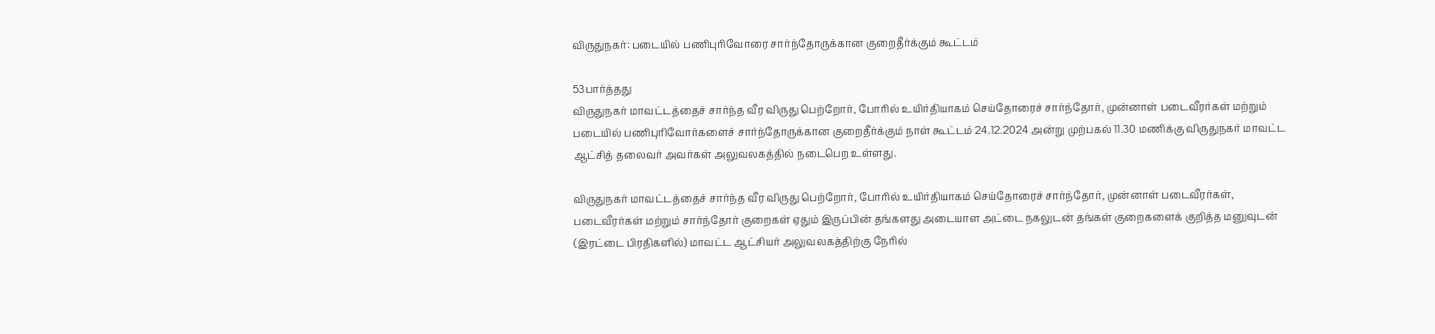விருதுநகர்: படையில் பணிபுரிவோரை சார்ந்தோருக்கான குறைதீர்க்கும் கூட்டம்

53பார்த்தது
விருதுநகர் மாவட்டத்தைச் சார்ந்த வீர விருது பெற்றோர், போரில் உயிர்தியாகம் செய்தோரைச் சார்ந்தோர், முன்னாள் படைவீரர்கள் மற்றும் படையில் பணிபுரிவோர்களைச் சார்ந்தோருக்கான குறைதீர்க்கும் நாள் கூட்டம் 24.12.2024 அன்று முற்பகல் 11.30 மணிக்கு விருதுநகர் மாவட்ட ஆட்சித் தலைவர் அவர்கள் அலுவலகத்தில் நடைபெற உள்ளது.

விருதுநகர் மாவட்டத்தைச் சார்ந்த வீர விருது பெற்றோர், போரில் உயிர்தியாகம் செய்தோரைச் சார்ந்தோர், முன்னாள் படைவீரர்கள், படைவீரர்கள் மற்றும் சார்ந்தோர் குறைகள் ஏதும் இருப்பின் தங்களது அடையாள அட்டை நகலுடன் தங்கள் குறைகளைக் குறித்த மனுவுடன் (இரட்டை பிரதிகளில்) மாவட்ட ஆட்சியர் அலுவலகத்திற்கு நேரில்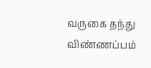வருகை தந்து விண்ணப்பம்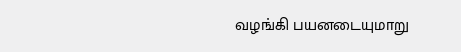வழங்கி பயனடையுமாறு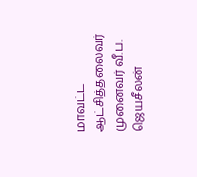மாவட்ட ஆட்சித்தலைவர் முனைவர் வீ.ப. ஜெயசீலன்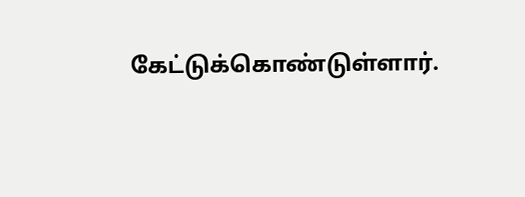கேட்டுக்கொண்டுள்ளார்.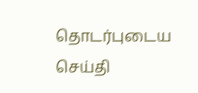தொடர்புடைய செய்தி